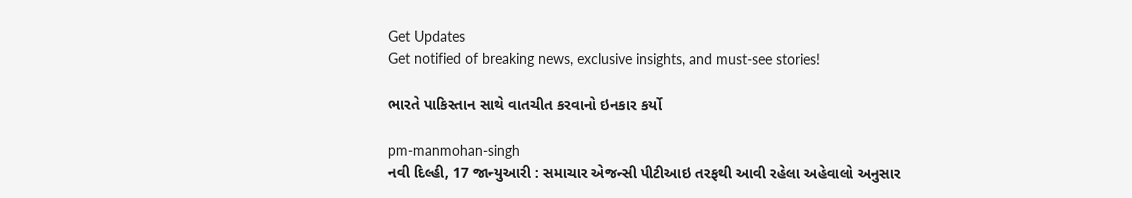Get Updates
Get notified of breaking news, exclusive insights, and must-see stories!

ભારતે પાકિસ્તાન સાથે વાતચીત કરવાનો ઇનકાર કર્યો

pm-manmohan-singh
નવી દિલ્હી, 17 જાન્યુઆરી : સમાચાર એજન્સી પીટીઆઇ તરફથી આવી રહેલા અહેવાલો અનુસાર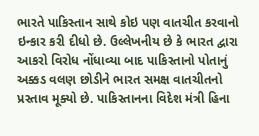ભારતે પાકિસ્તાન સાથે કોઇ પણ વાતચીત કરવાનો ઇન્કાર કરી દીધો છે. ઉલ્લેખનીય છે કે ભારત દ્વારા આકરો વિરોધ નોંધાવ્યા બાદ પાકિસ્તાનો પોતાનું અક્કડ વલણ છોડીને ભારત સમક્ષ વાતચીતનો પ્રસ્તાવ મૂક્યો છે. પાકિસ્તાનના વિદેશ મંત્રી હિના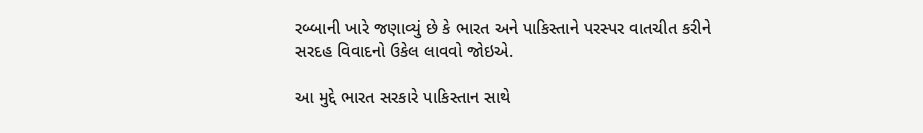રબ્બાની ખારે જણાવ્યું છે કે ભારત અને પાકિસ્તાને પરસ્પર વાતચીત કરીને સરદહ વિવાદનો ઉકેલ લાવવો જોઇએ.

આ મુદ્દે ભારત સરકારે પાકિસ્તાન સાથે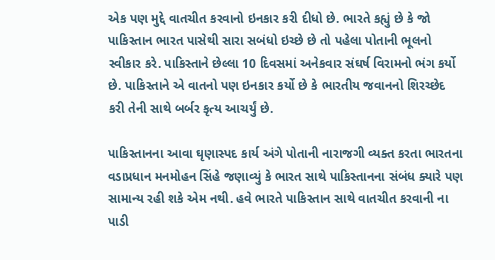એક પણ મુદ્દે વાતચીત કરવાનો ઇનકાર કરી દીધો છે. ભારતે કહ્યું છે કે જો પાકિસ્તાન ભારત પાસેથી સારા સબંધો ઇચ્છે છે તો પહેલા પોતાની ભૂલનો સ્વીકાર કરે. પાકિસ્તાને છેલ્લા 10 દિવસમાં અનેકવાર સંઘર્ષ વિરામનો ભંગ કર્યો છે. પાકિસ્તાને એ વાતનો પણ ઇનકાર કર્યો છે કે ભારતીય જવાનનો શિરચ્છેદ કરી તેની સાથે બર્બર કૃત્ય આચર્યું છે.

પાકિસ્તાનના આવા ઘૃણાસ્પદ કાર્ય અંગે પોતાની નારાજગી વ્યક્ત કરતા ભારતના વડાપ્રધાન મનમોહન સિંહે જણાવ્યું કે ભારત સાથે પાકિસ્તાનના સંબંધ ક્યારે પણ સામાન્ય રહી શકે એમ નથી. હવે ભારતે પાકિસ્તાન સાથે વાતચીત કરવાની ના પાડી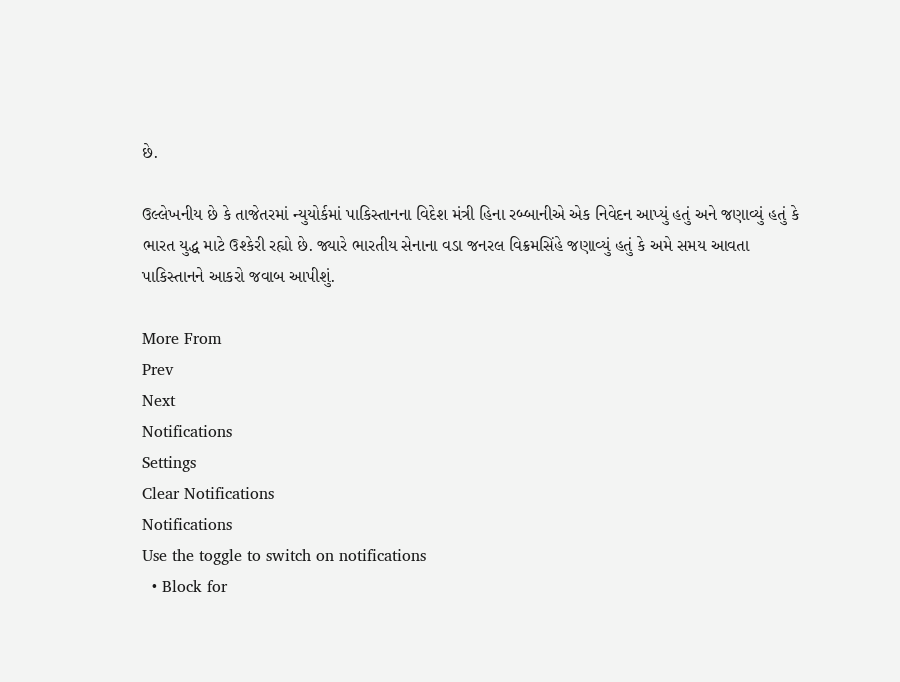છે.

ઉલ્લેખનીય છે કે તાજેતરમાં ન્યુયોર્કમાં પાકિસ્તાનના વિદેશ મંત્રી હિના રબ્બાનીએ એક નિવેદન આપ્યું હતું અને જણાવ્યું હતું કે ભારત યુદ્ધ માટે ઉશ્કેરી રહ્યો છે. જ્યારે ભારતીય સેનાના વડા જનરલ વિક્રમસિંહે જણાવ્યું હતું કે અમે સમય આવતા પાકિસ્તાનને આકરો જવાબ આપીશું.

More From
Prev
Next
Notifications
Settings
Clear Notifications
Notifications
Use the toggle to switch on notifications
  • Block for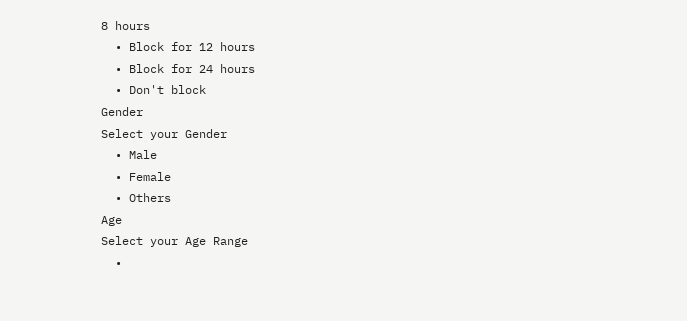8 hours
  • Block for 12 hours
  • Block for 24 hours
  • Don't block
Gender
Select your Gender
  • Male
  • Female
  • Others
Age
Select your Age Range
  •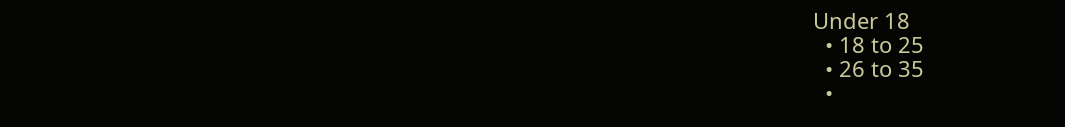Under 18
  • 18 to 25
  • 26 to 35
  •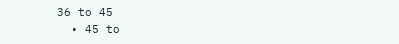36 to 45
  • 45 to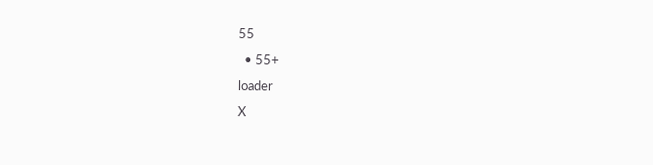55
  • 55+
loader
X